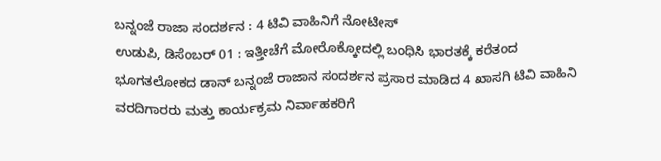ಬನ್ನಂಜೆ ರಾಜಾ ಸಂದರ್ಶನ : 4 ಟಿವಿ ವಾಹಿನಿಗೆ ನೋಟೀಸ್
ಉಡುಪಿ, ಡಿಸೆಂಬರ್ 01 : ಇತ್ತೀಚೆಗೆ ಮೋರೊಕ್ಕೋದಲ್ಲಿ ಬಂಧಿಸಿ ಭಾರತಕ್ಕೆ ಕರೆತಂದ ಭೂಗತಲೋಕದ ಡಾನ್ ಬನ್ನಂಜೆ ರಾಜಾನ ಸಂದರ್ಶನ ಪ್ರಸಾರ ಮಾಡಿದ 4 ಖಾಸಗಿ ಟಿವಿ ವಾಹಿನಿ ವರದಿಗಾರರು ಮತ್ತು ಕಾರ್ಯಕ್ರಮ ನಿರ್ವಾಹಕರಿಗೆ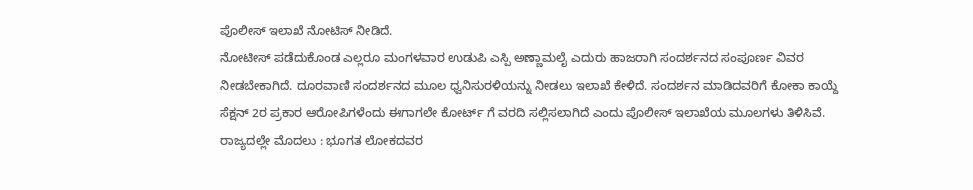ಪೊಲೀಸ್ ಇಲಾಖೆ ನೋಟಿಸ್ ನೀಡಿದೆ.
ನೋಟೀಸ್ ಪಡೆದುಕೊಂಡ ಎಲ್ಲರೂ ಮಂಗಳವಾರ ಉಡುಪಿ ಎಸ್ಪಿ ಅಣ್ಣಾಮಲೈ ಎದುರು ಹಾಜರಾಗಿ ಸಂದರ್ಶನದ ಸಂಪೂರ್ಣ ವಿವರ ನೀಡಬೇಕಾಗಿದೆ. ದೂರವಾಣಿ ಸಂದರ್ಶನದ ಮೂಲ ಧ್ವನಿಸುರಳಿಯನ್ನು ನೀಡಲು ಇಲಾಖೆ ಕೇಳಿದೆ. ಸಂದರ್ಶನ ಮಾಡಿದವರಿಗೆ ಕೋಕಾ ಕಾಯ್ದೆ ಸೆಕ್ಷನ್ 2ರ ಪ್ರಕಾರ ಆರೋಪಿಗಳೆಂದು ಈಗಾಗಲೇ ಕೋರ್ಟ್ ಗೆ ವರದಿ ಸಲ್ಲಿಸಲಾಗಿದೆ ಎಂದು ಪೊಲೀಸ್ ಇಲಾಖೆಯ ಮೂಲಗಳು ತಿಳಿಸಿವೆ.
ರಾಜ್ಯದಲ್ಲೇ ಮೊದಲು : ಭೂಗತ ಲೋಕದವರ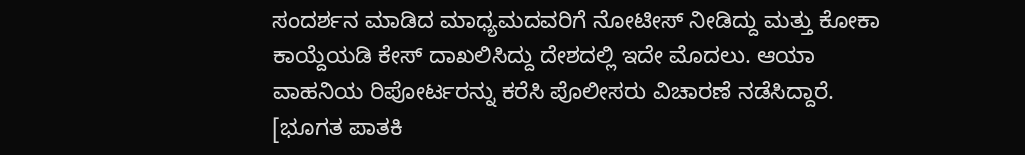ಸಂದರ್ಶನ ಮಾಡಿದ ಮಾಧ್ಯಮದವರಿಗೆ ನೋಟೀಸ್ ನೀಡಿದ್ದು ಮತ್ತು ಕೋಕಾ ಕಾಯ್ದೆಯಡಿ ಕೇಸ್ ದಾಖಲಿಸಿದ್ದು ದೇಶದಲ್ಲಿ ಇದೇ ಮೊದಲು. ಆಯಾ ವಾಹನಿಯ ರಿಪೋರ್ಟರನ್ನು ಕರೆಸಿ ಪೊಲೀಸರು ವಿಚಾರಣೆ ನಡೆಸಿದ್ದಾರೆ. [ಭೂಗತ ಪಾತಕಿ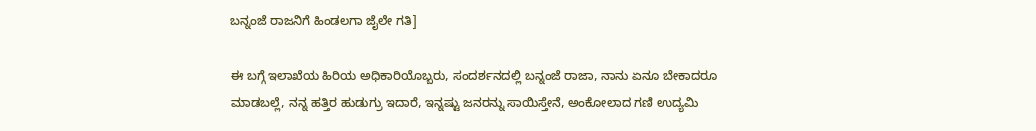ಬನ್ನಂಜೆ ರಾಜನಿಗೆ ಹಿಂಡಲಗಾ ಜೈಲೇ ಗತಿ]

ಈ ಬಗ್ಗೆ ಇಲಾಖೆಯ ಹಿರಿಯ ಅಧಿಕಾರಿಯೊಬ್ಬರು, ಸಂದರ್ಶನದಲ್ಲಿ ಬನ್ನಂಜೆ ರಾಜಾ, ನಾನು ಏನೂ ಬೇಕಾದರೂ ಮಾಡಬಲ್ಲೆ, ನನ್ನ ಹತ್ತಿರ ಹುಡುಗ್ರು ಇದಾರೆ, ಇನ್ನಷ್ಟು ಜನರನ್ನು ಸಾಯಿಸ್ತೇನೆ, ಅಂಕೋಲಾದ ಗಣಿ ಉದ್ಯಮಿ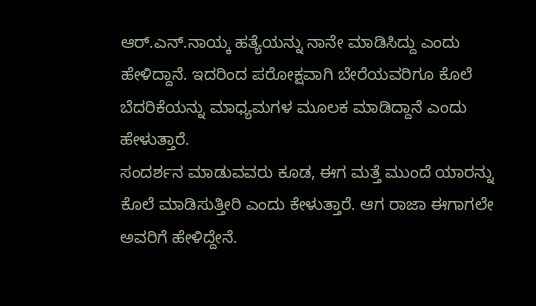ಆರ್.ಎನ್.ನಾಯ್ಕ ಹತ್ಯೆಯನ್ನು ನಾನೇ ಮಾಡಿಸಿದ್ದು ಎಂದು ಹೇಳಿದ್ದಾನೆ. ಇದರಿಂದ ಪರೋಕ್ಷವಾಗಿ ಬೇರೆಯವರಿಗೂ ಕೊಲೆ ಬೆದರಿಕೆಯನ್ನು ಮಾಧ್ಯಮಗಳ ಮೂಲಕ ಮಾಡಿದ್ದಾನೆ ಎಂದು ಹೇಳುತ್ತಾರೆ.
ಸಂದರ್ಶನ ಮಾಡುವವರು ಕೂಡ, ಈಗ ಮತ್ತೆ ಮುಂದೆ ಯಾರನ್ನು ಕೊಲೆ ಮಾಡಿಸುತ್ತೀರಿ ಎಂದು ಕೇಳುತ್ತಾರೆ. ಆಗ ರಾಜಾ ಈಗಾಗಲೇ ಅವರಿಗೆ ಹೇಳಿದ್ದೇನೆ.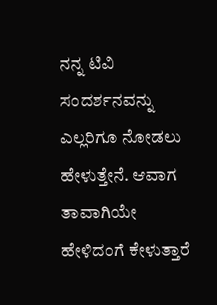ನನ್ನ ಟಿವಿ ಸಂದರ್ಶನವನ್ನು ಎಲ್ಲರಿಗೂ ನೋಡಲು ಹೇಳುತ್ತೇನೆ. ಆವಾಗ ತಾವಾಗಿಯೇ ಹೇಳಿದಂಗೆ ಕೇಳುತ್ತಾರೆ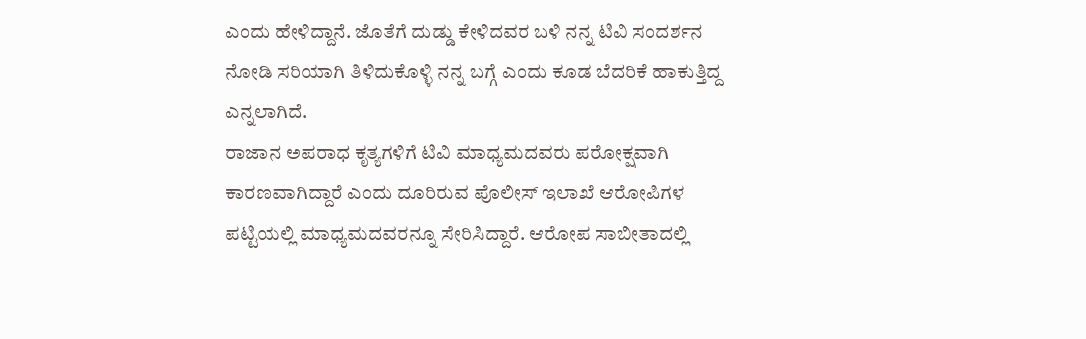ಎಂದು ಹೇಳಿದ್ದಾನೆ. ಜೊತೆಗೆ ದುಡ್ಡು ಕೇಳಿದವರ ಬಳಿ ನನ್ನ ಟಿವಿ ಸಂದರ್ಶನ ನೋಡಿ ಸರಿಯಾಗಿ ತಿಳಿದುಕೊಳ್ಳಿ ನನ್ನ ಬಗ್ಗೆ ಎಂದು ಕೂಡ ಬೆದರಿಕೆ ಹಾಕುತ್ತಿದ್ದ ಎನ್ನಲಾಗಿದೆ.
ರಾಜಾನ ಅಪರಾಧ ಕೃತ್ಯಗಳಿಗೆ ಟಿವಿ ಮಾಧ್ಯಮದವರು ಪರೋಕ್ಷವಾಗಿ ಕಾರಣವಾಗಿದ್ದಾರೆ ಎಂದು ದೂರಿರುವ ಪೊಲೀಸ್ ಇಲಾಖೆ ಆರೋಪಿಗಳ ಪಟ್ಟಿಯಲ್ಲಿ ಮಾಧ್ಯಮದವರನ್ನೂ ಸೇರಿಸಿದ್ದಾರೆ. ಆರೋಪ ಸಾಬೀತಾದಲ್ಲಿ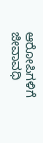ಆರೋಪಿಗಳಿಗೆ ಜೀವಾವಧಿ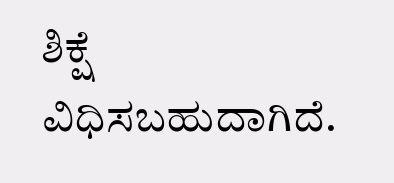ಶಿಕ್ಷೆ ವಿಧಿಸಬಹುದಾಗಿದೆ.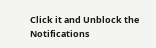Click it and Unblock the Notifications